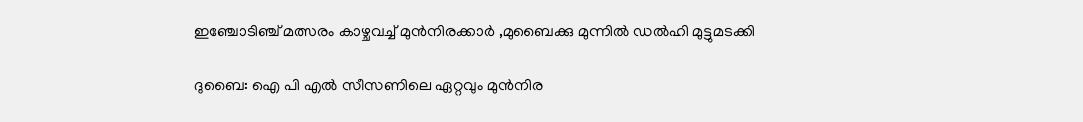ഇഞ്ചോടിഞ്ച് മത്സരം കാഴ്ചവച്ച് മുൻനിരക്കാർ ,മുബൈക്കു മുന്നിൽ ഡൽഹി മുട്ടുമടക്കി

ദുബൈ: ഐ പി എൽ സീസണിലെ ഏറ്റവും മുൻനിര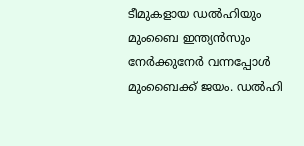ടീമുകളായ ഡൽഹിയും മുംബൈ ഇന്ത്യൻസും നേർക്കുനേർ വന്നപ്പോൾ മുംബൈക്ക് ജയം. ഡല്‍ഹി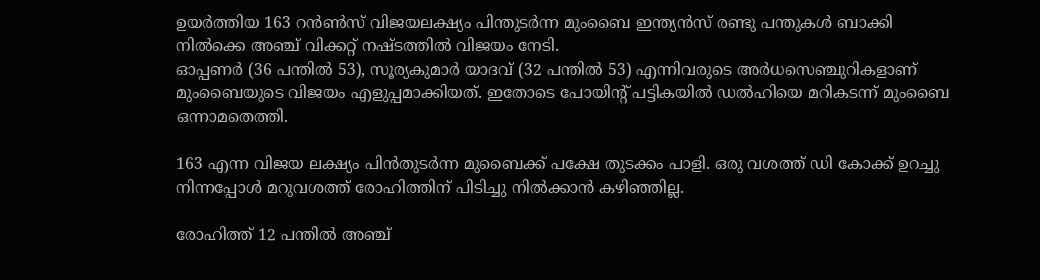ഉയര്‍ത്തിയ 163 റന്‍ണ്‍സ് വിജയലക്ഷ്യം പിന്തുടര്‍ന്ന മുംബൈ ഇന്ത്യന്‍സ് രണ്ടു പന്തുകള്‍ ബാക്കി നില്‍ക്കെ അഞ്ച് വിക്കറ്റ് നഷ്ടത്തില്‍ വിജയം നേടി.
ഓപ്പണര്‍ (36 പന്തില്‍ 53), സൂര്യകുമാര്‍ യാദവ് (32 പന്തില്‍ 53) എന്നിവരുടെ അര്‍ധസെഞ്ചുറികളാണ് മുംബൈയുടെ വിജയം എളുപ്പമാക്കിയത്. ഇതോടെ പോയിന്റ് പട്ടികയില്‍ ഡല്‍ഹിയെ മറികടന്ന് മുംബൈ ഒന്നാമതെത്തി.

163 എന്ന വിജയ ലക്ഷ്യം പിൻതുടർന്ന മുബൈക്ക് പക്ഷേ തുടക്കം പാളി. ഒരു വശത്ത് ഡി കോക്ക് ഉറച്ചു നിന്നപ്പോൾ മറുവശത്ത് രോഹിത്തിന് പിടിച്ചു നില്‍ക്കാന്‍ കഴിഞ്ഞില്ല.

രോഹിത്ത് 12 പന്തില്‍ അഞ്ച്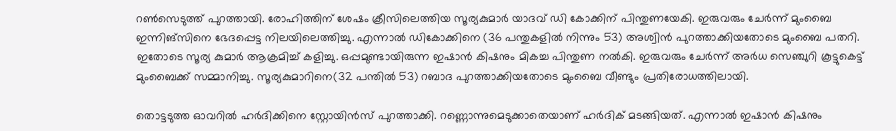റണ്‍സെടുത്ത് പുറത്തായി. രോഹിത്തിന് ശേഷം ക്രീസിലെത്തിയ സൂര്യകുമാര്‍ യാദവ് ഡി കോക്കിന് പിന്തുണയേകി. ഇരുവരും ചേര്‍ന്ന് മുംബൈ ഇന്നിങ്‌സിനെ ഭേദപ്പെട്ട നിലയിലെത്തിച്ചു. എന്നാല്‍ ഡികോക്കിനെ (36 പന്തുകളില്‍ നിന്നും 53) അശ്വിന്‍ പുറത്താക്കിയതോടെ മുംബൈ പതറി. ഇതോടെ സൂര്യ കുമാര്‍ ആക്രമിച്ച്‌ കളിച്ചു. ഒപ്പമുണ്ടായിരുന്ന ഇഷാന്‍ കിഷനും മികച്ച പിന്തുണ നല്‍കി. ഇരുവരും ചേര്‍ന്ന് അര്‍ധ സെഞ്ചുറി കൂട്ടുകെട്ട് മുംബൈക്ക് സമ്മാനിച്ചു. സൂര്യകുമാറിനെ(32 പന്തില്‍ 53) റബാദ പുറത്താക്കിയതോടെ മുംബൈ വീണ്ടും പ്രതിരോധത്തിലായി.

തൊട്ടടുത്ത ഓവറില്‍ ഹര്‍ദിക്കിനെ സ്റ്റോയിന്‍സ് പുറത്താക്കി. റണ്ണൊന്നുമെടുക്കാതെയാണ് ഹര്‍ദിക് മടങ്ങിയത്. എന്നാല്‍ ഇഷാന്‍ കിഷനും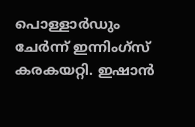പൊള്ളാര്‍ഡും ചേര്‍ന്ന് ഇന്നിംഗ്സ് കരകയറ്റി. ഇഷാന്‍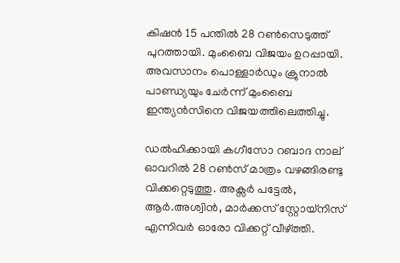കിഷന്‍ 15 പന്തില്‍ 28 റണ്‍സെടുത്ത് പുറത്തായി. മുംബൈ വിജയം ഉറപ്പായി. അവസാനം പൊള്ളാര്‍ഡും ക്രുനാല്‍ പാണ്ഡ്യയും ചേര്‍ന്ന് മുംബൈ ഇന്ത്യന്‍സിനെ വിജയത്തിലെത്തിച്ചു.

ഡല്‍ഹിക്കായി കഗീസോ റബാദ നാല് ഓവറില്‍ 28 റണ്‍സ് മാത്രം വഴങ്ങിരണ്ടു വിക്കറ്റെടുത്തു. അക്സര്‍ പട്ടേല്‍, ആര്‍.അശ്വിന്‍, മാര്‍ക്കസ് സ്റ്റോയ്നിസ് എന്നിവര്‍ ഓരോ വിക്കറ്റ് വീഴ്ത്തി.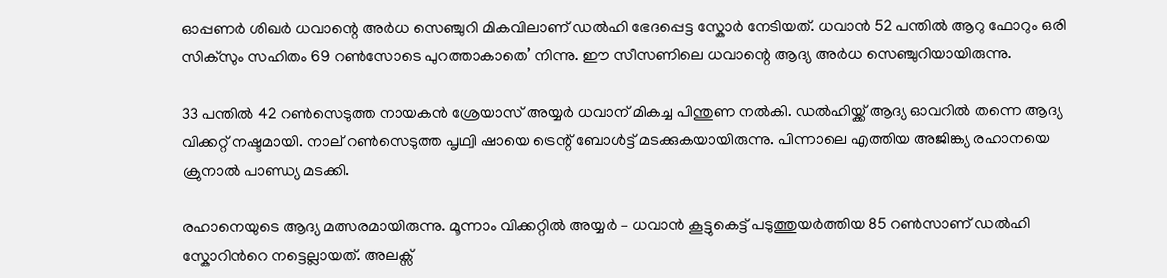ഓപ്പണര്‍ ശിഖര്‍ ധവാന്റെ അര്‍ധ സെഞ്ചുറി മികവിലാണ് ഡല്‍ഹി ഭേദപ്പെട്ട സ്കോര്‍ നേടിയത്. ധവാന്‍ 52 പന്തില്‍ ആറു ഫോറും ഒരി സിക്സും സഹിതം 69 റണ്‍സോടെ പുറത്താകാതെ’ നിന്നു. ഈ സീസണിലെ ധവാന്റെ ആദ്യ അര്‍ധ സെഞ്ചുറിയായിരുന്നു.

33 പന്തില്‍ 42 റണ്‍സെടുത്ത നായകന്‍ ശ്രേയാസ് അയ്യര്‍ ധവാന് മികച്ച പിന്തുണ നല്‍കി. ഡല്‍ഹിയ്ക്ക് ആദ്യ ഓവറില്‍ തന്നെ ആദ്യ വിക്കറ്റ് നഷ്ടമായി. നാല് റണ്‍സെടുത്ത പൃഥ്വി ഷായെ ട്രെന്റ് ബോള്‍ട്ട് മടക്കുകയായിരുന്നു. പിന്നാലെ എത്തിയ അജിങ്ക്യ രഹാനയെ ക്രുനാല്‍ പാണ്ഡ്യ മടക്കി.

രഹാനെയുടെ ആദ്യ മത്സരമായിരുന്നു. മൂന്നാം വിക്കറ്റില്‍ അയ്യര്‍ – ധവാന്‍ കൂട്ടുകെട്ട് പടുത്തുയര്‍ത്തിയ 85 റണ്‍സാണ് ഡല്‍ഹി സ്കോറിന്‍റെ നട്ടെല്ലായത്. അലക്സ്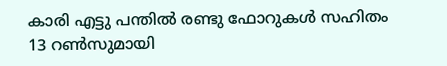കാരി എട്ടു പന്തില്‍ രണ്ടു ഫോറുകള്‍ സഹിതം 13 റണ്‍സുമായി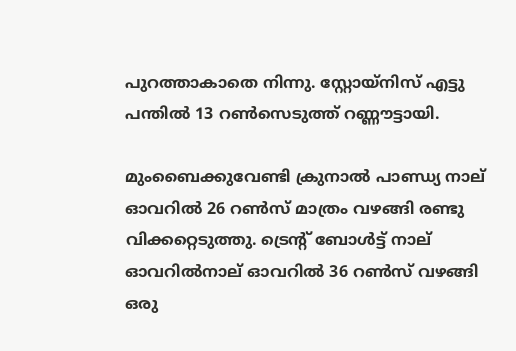പുറത്താകാതെ നിന്നു. സ്റ്റോയ്നിസ് എട്ടു പന്തില്‍ 13 റണ്‍സെടുത്ത് റണ്ണൗട്ടായി.

മുംബൈക്കുവേണ്ടി ക്രുനാല്‍ പാണ്ഡ്യ നാല് ഓവറില്‍ 26 റണ്‍സ് മാത്രം വഴങ്ങി രണ്ടു വിക്കറ്റെടുത്തു. ട്രെന്റ് ബോള്‍ട്ട് നാല് ഓവറില്‍നാല് ഓവറില്‍ 36 റണ്‍സ് വഴങ്ങി ഒരു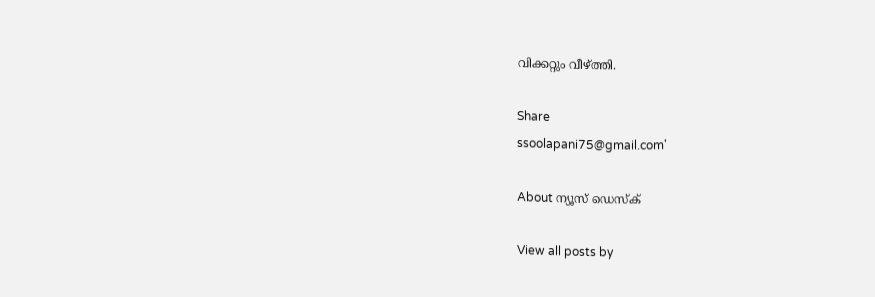വിക്കറ്റും വീഴ്ത്തി.

Share
ssoolapani75@gmail.com'

About ന്യൂസ് ഡെസ്ക്

View all posts by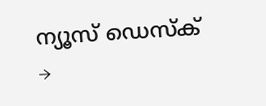ന്യൂസ് ഡെസ്ക് →